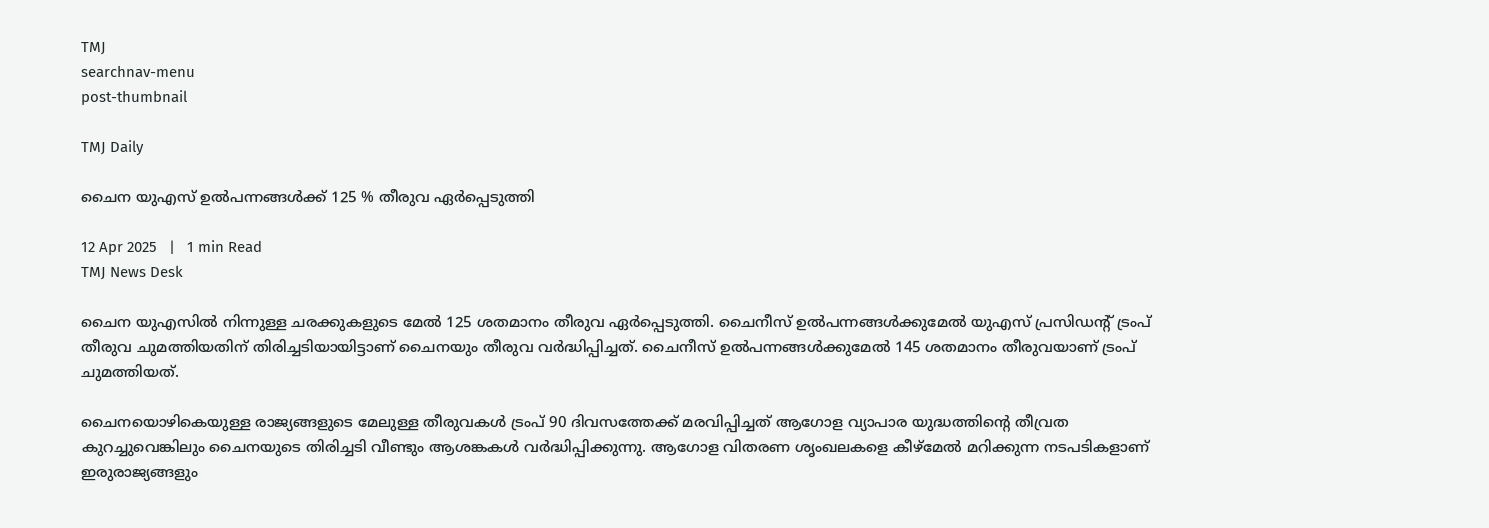TMJ
searchnav-menu
post-thumbnail

TMJ Daily

ചൈന യുഎസ് ഉല്‍പന്നങ്ങള്‍ക്ക് 125 % തീരുവ ഏര്‍പ്പെടുത്തി

12 Apr 2025   |   1 min Read
TMJ News Desk

ചൈന യുഎസില്‍ നിന്നുള്ള ചരക്കുകളുടെ മേല്‍ 125 ശതമാനം തീരുവ ഏര്‍പ്പെടുത്തി. ചൈനീസ് ഉല്‍പന്നങ്ങള്‍ക്കുമേല്‍ യുഎസ് പ്രസിഡന്റ് ട്രംപ് തീരുവ ചുമത്തിയതിന് തിരിച്ചടിയായിട്ടാണ് ചൈനയും തീരുവ വര്‍ദ്ധിപ്പിച്ചത്. ചൈനീസ് ഉല്‍പന്നങ്ങള്‍ക്കുമേല്‍ 145 ശതമാനം തീരുവയാണ് ട്രംപ് ചുമത്തിയത്.

ചൈനയൊഴികെയുള്ള രാജ്യങ്ങളുടെ മേലുള്ള തീരുവകള്‍ ട്രംപ് 90 ദിവസത്തേക്ക് മരവിപ്പിച്ചത് ആഗോള വ്യാപാര യുദ്ധത്തിന്റെ തീവ്രത കുറച്ചുവെങ്കിലും ചൈനയുടെ തിരിച്ചടി വീണ്ടും ആശങ്കകള്‍ വര്‍ദ്ധിപ്പിക്കുന്നു. ആഗോള വിതരണ ശൃംഖലകളെ കീഴ്‌മേല്‍ മറിക്കുന്ന നടപടികളാണ് ഇരുരാജ്യങ്ങളും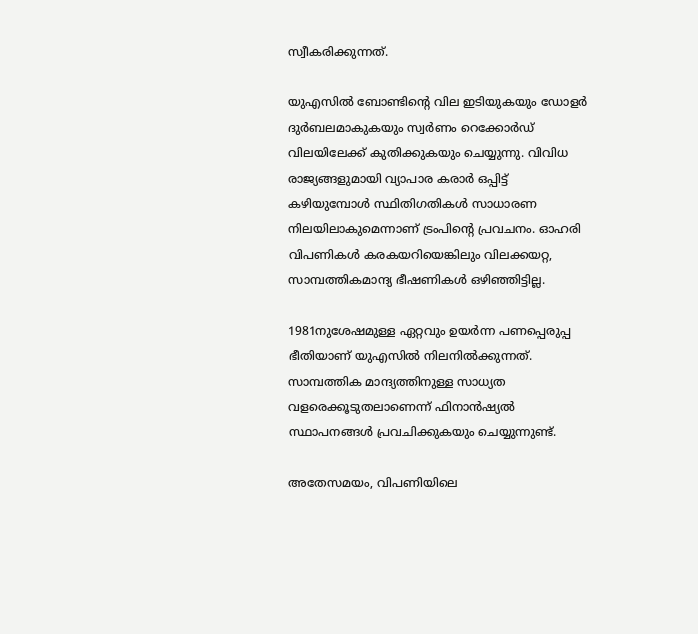സ്വീകരിക്കുന്നത്.

യുഎസില്‍ ബോണ്ടിന്റെ വില ഇടിയുകയും ഡോളര്‍ ദുര്‍ബലമാകുകയും സ്വര്‍ണം റെക്കോര്‍ഡ് വിലയിലേക്ക് കുതിക്കുകയും ചെയ്യുന്നു. വിവിധ രാജ്യങ്ങളുമായി വ്യാപാര കരാര്‍ ഒപ്പിട്ട് കഴിയുമ്പോള്‍ സ്ഥിതിഗതികള്‍ സാധാരണ നിലയിലാകുമെന്നാണ് ട്രംപിന്റെ പ്രവചനം. ഓഹരി വിപണികള്‍ കരകയറിയെങ്കിലും വിലക്കയറ്റ, സാമ്പത്തികമാന്ദ്യ ഭീഷണികള്‍ ഒഴിഞ്ഞിട്ടില്ല.

1981നുശേഷമുള്ള ഏറ്റവും ഉയര്‍ന്ന പണപ്പെരുപ്പ ഭീതിയാണ് യുഎസില്‍ നിലനില്‍ക്കുന്നത്. സാമ്പത്തിക മാന്ദ്യത്തിനുള്ള സാധ്യത വളരെക്കൂടുതലാണെന്ന് ഫിനാന്‍ഷ്യല്‍ സ്ഥാപനങ്ങള്‍ പ്രവചിക്കുകയും ചെയ്യുന്നുണ്ട്.

അതേസമയം, വിപണിയിലെ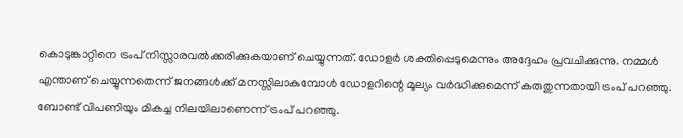കൊടുങ്കാറ്റിനെ ട്രംപ് നിസ്സാരവല്‍ക്കരിക്കുകയാണ് ചെയ്യുന്നത്. ഡോളര്‍ ശക്തിപ്പെടുമെന്നും അദ്ദേഹം പ്രവചിക്കുന്നു. നമ്മള്‍ എന്താണ് ചെയ്യുന്നതെന്ന് ജനങ്ങള്‍ക്ക് മനസ്സിലാകുമ്പോള്‍ ഡോളറിന്റെ മൂല്യം വര്‍ദ്ധിക്കുമെന്ന് കരുതുന്നതായി ട്രംപ് പറഞ്ഞു. ബോണ്ട് വിപണിയും മികച്ച നിലയിലാണെന്ന് ട്രംപ് പറഞ്ഞു.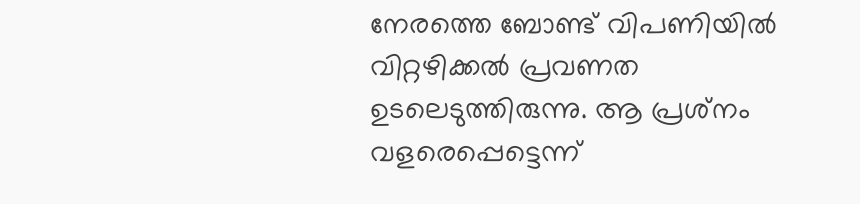നേരത്തെ ബോണ്ട് വിപണിയില്‍ വിറ്റഴിക്കല്‍ പ്രവണത ഉടലെടുത്തിരുന്നു. ആ പ്രശ്‌നം വളരെപ്പെട്ടെന്ന്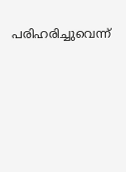പരിഹരിച്ചുവെന്ന്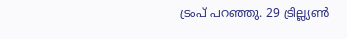ട്രംപ് പറഞ്ഞു. 29 ട്രില്ല്യണ്‍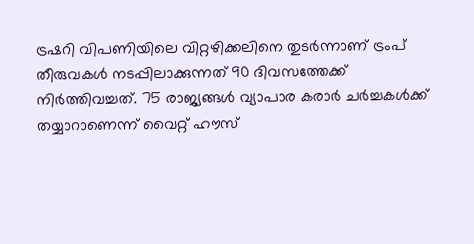ട്രഷറി വിപണിയിലെ വിറ്റഴിക്കലിനെ തുടര്‍ന്നാണ് ട്രംപ് തീരുവകള്‍ നടപ്പിലാക്കുന്നത് 90 ദിവസത്തേക്ക് നിര്‍ത്തിവച്ചത്. 75 രാജ്യങ്ങള്‍ വ്യാപാര കരാര്‍ ചര്‍ച്ചകള്‍ക്ക് തയ്യാറാണെന്ന് വൈറ്റ് ഹൗസ്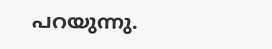പറയുന്നു.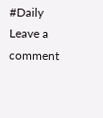#Daily
Leave a comment